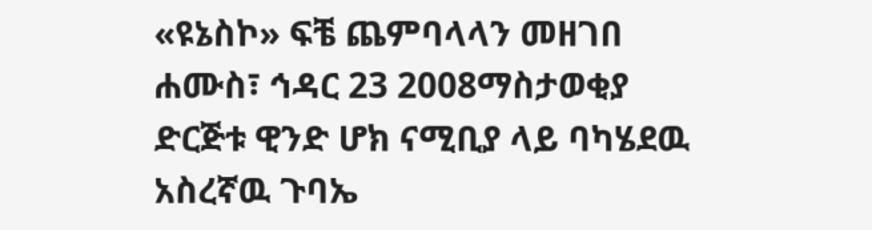«ዩኔስኮ» ፍቼ ጨምባላላን መዘገበ
ሐሙስ፣ ኅዳር 23 2008ማስታወቂያ
ድርጅቱ ዊንድ ሆክ ናሚቢያ ላይ ባካሄደዉ አስረኛዉ ጉባኤ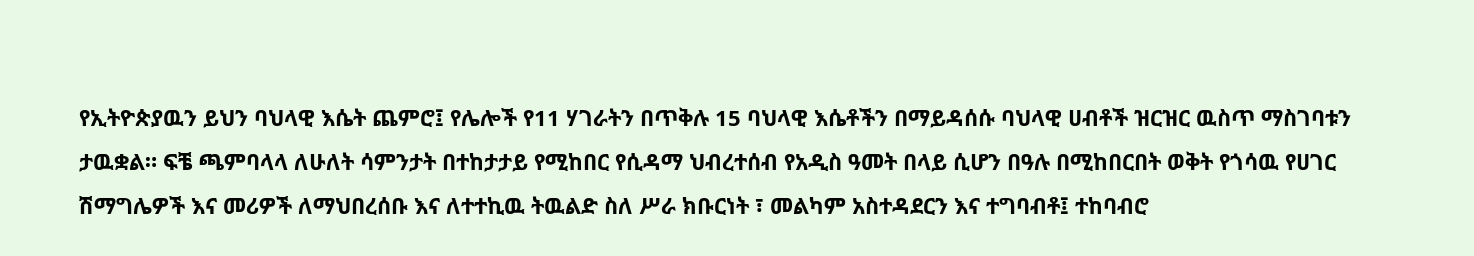የኢትዮጵያዉን ይህን ባህላዊ እሴት ጨምሮ፤ የሌሎች የ11 ሃገራትን በጥቅሉ 15 ባህላዊ እሴቶችን በማይዳሰሱ ባህላዊ ሀብቶች ዝርዝር ዉስጥ ማስገባቱን ታዉቋል። ፍቼ ጫምባላላ ለሁለት ሳምንታት በተከታታይ የሚከበር የሲዳማ ህብረተሰብ የአዲስ ዓመት በላይ ሲሆን በዓሉ በሚከበርበት ወቅት የጎሳዉ የሀገር ሽማግሌዎች እና መሪዎች ለማህበረሰቡ እና ለተተኪዉ ትዉልድ ስለ ሥራ ክቡርነት ፣ መልካም አስተዳደርን እና ተግባብቶ፤ ተከባብሮ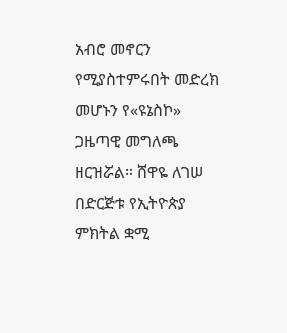አብሮ መኖርን የሚያስተምሩበት መድረክ መሆኑን የ«ዩኔስኮ» ጋዜጣዊ መግለጫ ዘርዝሯል። ሸዋዬ ለገሠ በድርጅቱ የኢትዮጵያ ምክትል ቋሚ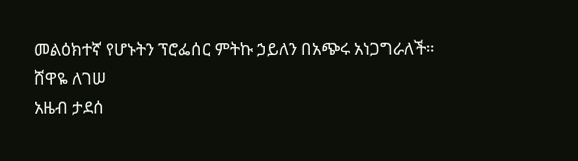መልዕክተኛ የሆኑትን ፕሮፌሰር ምትኩ ኃይለን በአጭሩ አነጋግራለች።
ሸዋዬ ለገሠ
አዜብ ታደሰ